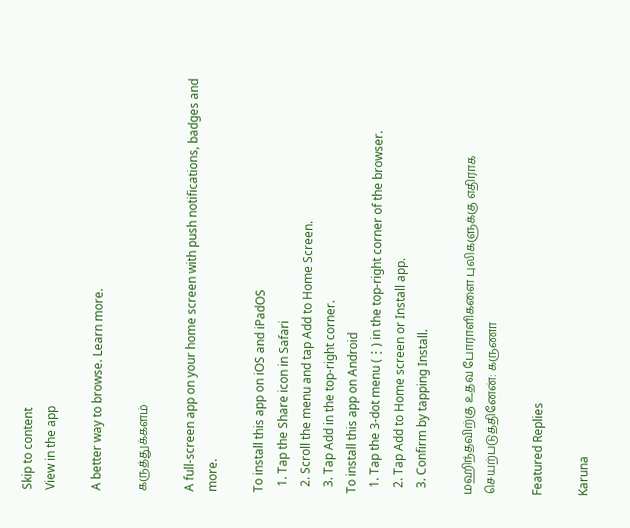Skip to content
View in the app

A better way to browse. Learn more.

கருத்துக்களம்

A full-screen app on your home screen with push notifications, badges and more.

To install this app on iOS and iPadOS
  1. Tap the Share icon in Safari
  2. Scroll the menu and tap Add to Home Screen.
  3. Tap Add in the top-right corner.
To install this app on Android
  1. Tap the 3-dot menu (⋮) in the top-right corner of the browser.
  2. Tap Add to Home screen or Install app.
  3. Confirm by tapping Install.

மஹிந்தவிற்கு உதவ போராளிகளை புலிகளுக்கு எதிராக செயற்படுத்தினேன்: கருணா

Featured Replies

Karuna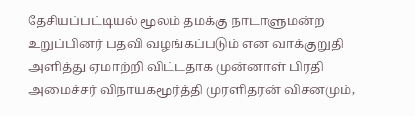தேசியப்பட்டியல் மூலம் தமக்கு நாடாளுமன்ற உறுப்பினர் பதவி வழங்கப்படும் என வாக்குறுதி அளித்து ஏமாற்றி விட்டதாக முன்னாள் பிரதி அமைச்சர் விநாயகமூர்த்தி முரளிதரன் விசனமும்,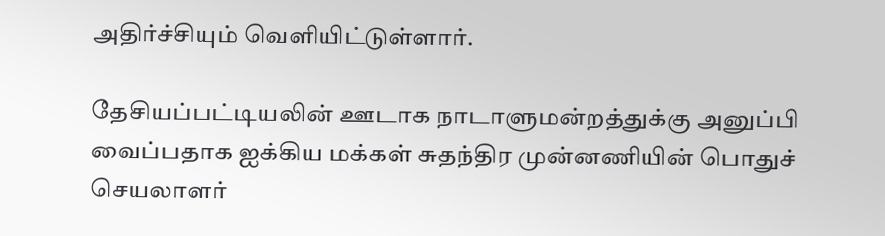அதிர்ச்சியும் வெளியிட்டுள்ளார்.

தேசியப்பட்டியலின் ஊடாக நாடாளுமன்றத்துக்கு அனுப்பி வைப்பதாக ஐக்கிய மக்கள் சுதந்திர முன்னணியின் பொதுச் செயலாளர்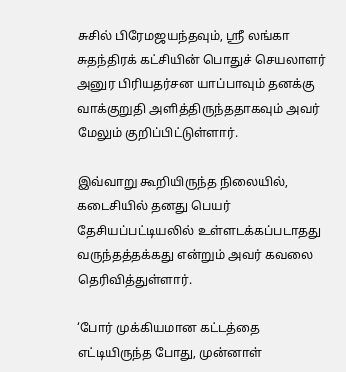சுசில் பிரேமஜயந்தவும், ஸ்ரீ லங்கா சுதந்திரக் கட்சியின் பொதுச் செயலாளர் அனுர பிரியதர்சன யாப்பாவும் தனக்கு வாக்குறுதி அளித்திருந்ததாகவும் அவர் மேலும் குறிப்பிட்டுள்ளார்.

இவ்வாறு கூறியிருந்த நிலையில், கடைசியில் தனது பெயர் தேசியப்பட்டியலில் உள்ளடக்கப்படாதது வருந்தத்தக்கது என்றும் அவர் கவலை தெரிவித்துள்ளார்.

‘போர் முக்கியமான கட்டத்தை எட்டியிருந்த போது, முன்னாள்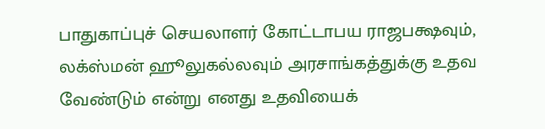பாதுகாப்புச் செயலாளர் கோட்டாபய ராஜபக்ஷவும், லக்ஸ்மன் ஹூலுகல்லவும் அரசாங்கத்துக்கு உதவ வேண்டும் என்று எனது உதவியைக்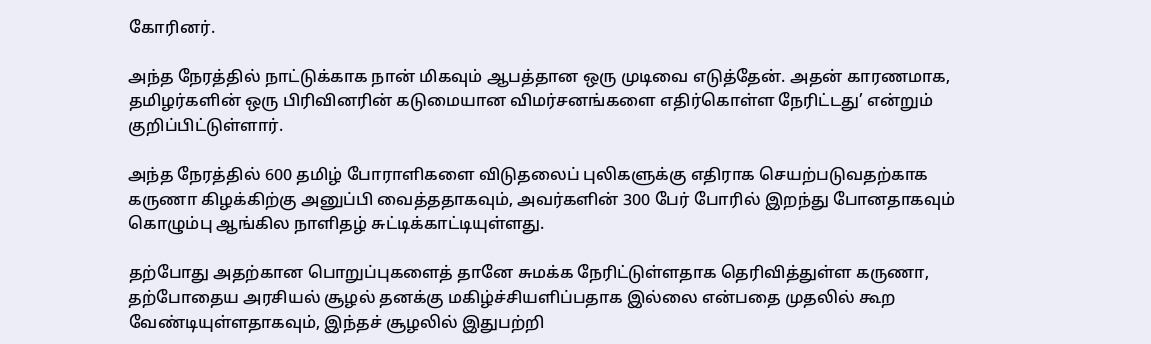கோரினர்.

அந்த நேரத்தில் நாட்டுக்காக நான் மிகவும் ஆபத்தான ஒரு முடிவை எடுத்தேன். அதன் காரணமாக, தமிழர்களின் ஒரு பிரிவினரின் கடுமையான விமர்சனங்களை எதிர்கொள்ள நேரிட்டது’ என்றும் குறிப்பிட்டுள்ளார்.

அந்த நேரத்தில் 600 தமிழ் போராளிகளை விடுதலைப் புலிகளுக்கு எதிராக செயற்படுவதற்காக கருணா கிழக்கிற்கு அனுப்பி வைத்ததாகவும், அவர்களின் 300 பேர் போரில் இறந்து போனதாகவும் கொழும்பு ஆங்கில நாளிதழ் சுட்டிக்காட்டியுள்ளது.

தற்போது அதற்கான பொறுப்புகளைத் தானே சுமக்க நேரிட்டுள்ளதாக தெரிவித்துள்ள கருணா, தற்போதைய அரசியல் சூழல் தனக்கு மகிழ்ச்சியளிப்பதாக இல்லை என்பதை முதலில் கூற வேண்டியுள்ளதாகவும், இந்தச் சூழலில் இதுபற்றி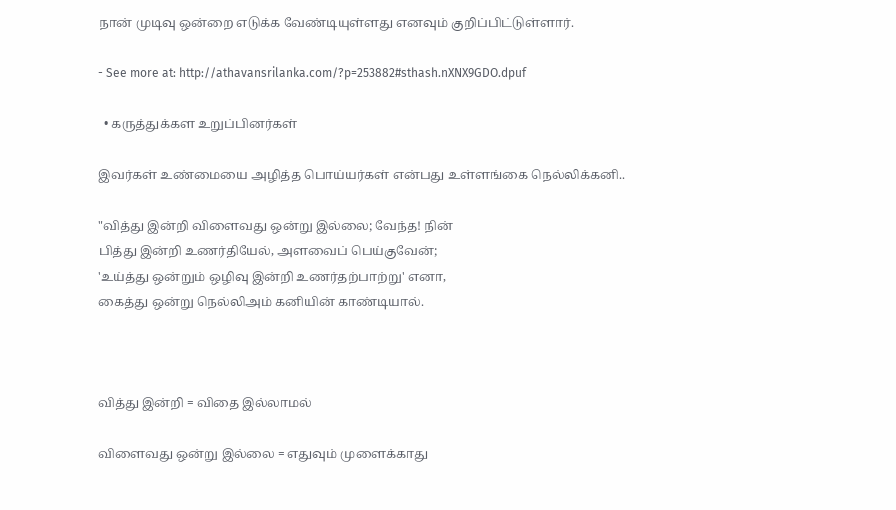நான் முடிவு ஒன்றை எடுக்க வேண்டியுள்ளது எனவும் குறிப்பிட்டுள்ளார்.

- See more at: http://athavansrilanka.com/?p=253882#sthash.nXNX9GDO.dpuf

  • கருத்துக்கள உறுப்பினர்கள்

இவர்கள் உண்மையை அழித்த பொய்யர்கள் என்பது உள்ளங்கை நெல்லிக்கனி..

"வித்து இன்றி விளைவது ஒன்று இல்லை; வேந்த! நின்
பித்து இன்றி உணர்தியேல், அளவைப் பெய்குவேன்;
'உய்த்து ஒன்றும் ஒழிவு இன்றி உணர்தற்பாற்று' எனா,
கைத்து ஒன்று நெல்லிஅம் கனியின் காண்டியால்.



வித்து இன்றி = விதை இல்லாமல்

விளைவது ஒன்று இல்லை = எதுவும் முளைக்காது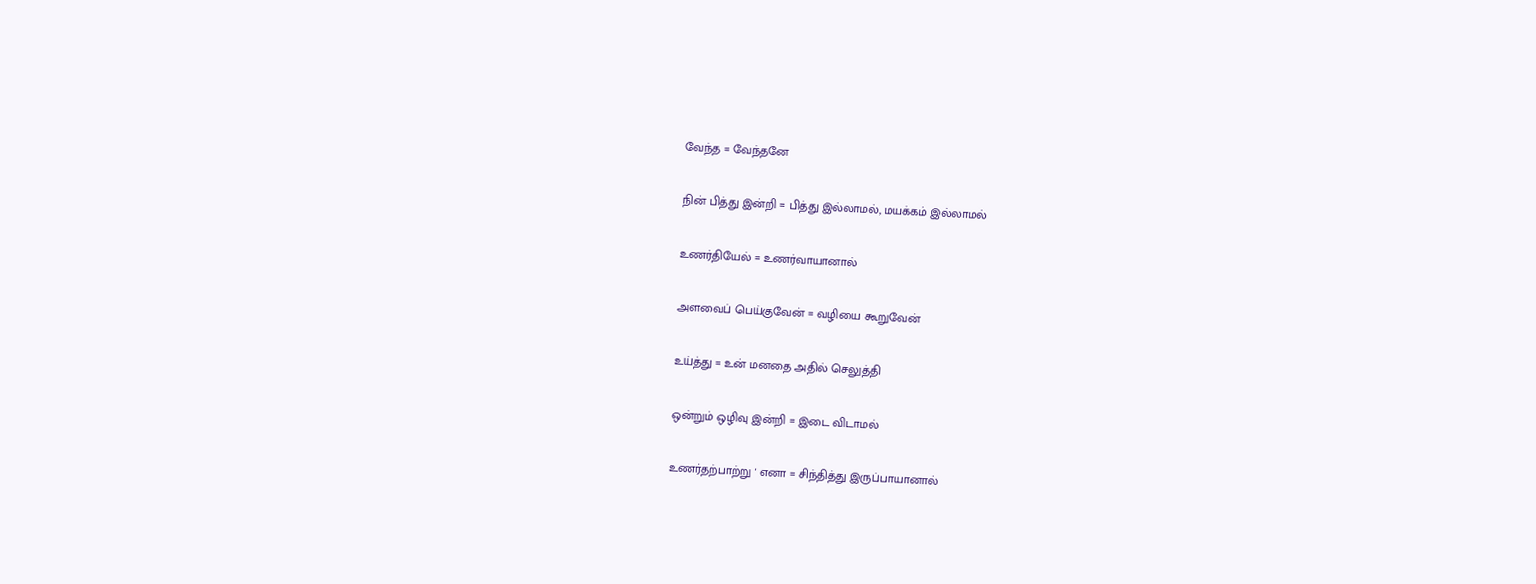வேந்த = வேந்தனே

நின் பித்து இன்றி = பித்து இல்லாமல், மயக்கம் இல்லாமல்

உணர்தியேல் = உணர்வாயானால்

அளவைப் பெய்குவேன் = வழியை கூறுவேன்

உய்த்து = உன் மனதை அதில் செலுத்தி

ஒன்றும் ஒழிவு இன்றி = இடை விடாமல்

உணர்தற்பாற்று ' எனா = சிந்தித்து இருப்பாயானால்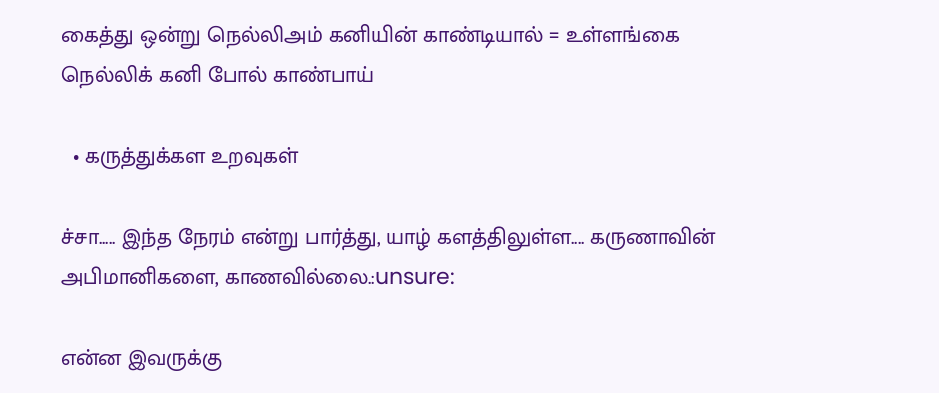கைத்து ஒன்று நெல்லிஅம் கனியின் காண்டியால் = உள்ளங்கை நெல்லிக் கனி போல் காண்பாய்

  • கருத்துக்கள உறவுகள்

ச்சா..... இந்த நேரம் என்று பார்த்து, யாழ் களத்திலுள்ள.... கருணாவின் அபிமானிகளை, காணவில்லை.:unsure:

என்ன இவருக்கு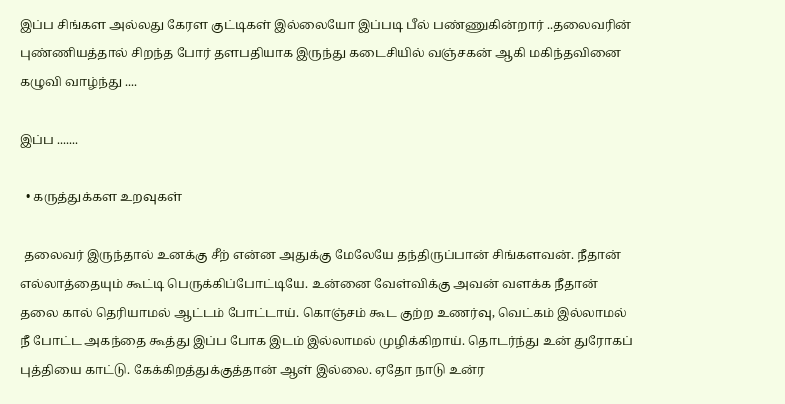இப்ப சிங்கள அல்லது கேரள குட்டிகள் இல்லையோ இப்படி பீல் பண்ணுகின்றார் ..தலைவரின் புண்ணியத்தால் சிறந்த போர் தளபதியாக இருந்து கடைசியில் வஞ்சகன் ஆகி மகிந்தவினை கழுவி வாழ்ந்து ....

இப்ப .......

  • கருத்துக்கள உறவுகள்

 தலைவர் இருந்தால் உனக்கு சீற் என்ன அதுக்கு மேலேயே தந்திருப்பான் சிங்களவன். நீதான் எல்லாத்தையும் கூட்டி பெருக்கிப்போட்டியே. உன்னை வேள்விக்கு அவன் வளக்க நீதான் தலை கால் தெரியாமல் ஆட்டம் போட்டாய். கொஞ்சம் கூட குற்ற உணர்வு, வெட்கம் இல்லாமல் நீ போட்ட அகந்தை கூத்து இப்ப போக இடம் இல்லாமல் முழிக்கிறாய். தொடர்ந்து உன் துரோகப் புத்தியை காட்டு. கேக்கிறத்துக்குத்தான் ஆள் இல்லை. ஏதோ நாடு உன்ர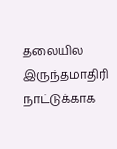தலையில இருந்தமாதிரி நாட்டுக்காக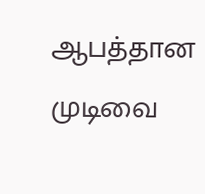ஆபத்தான முடிவை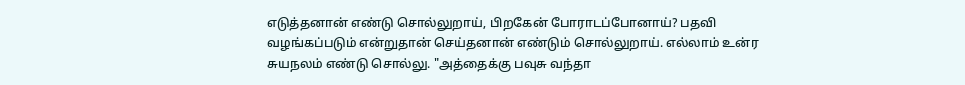எடுத்தனான் எண்டு சொல்லுறாய், பிறகேன் போராடப்போனாய்? பதவி வழங்கப்படும் என்றுதான் செய்தனான் எண்டும் சொல்லுறாய். எல்லாம் உன்ர சுயநலம் எண்டு சொல்லு. "அத்தைக்கு பவுசு வந்தா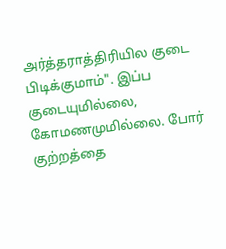அர்த்தராத்திரியில குடை பிடிக்குமாம்". இப்ப குடையுமில்லை, கோமணமுமில்லை. போர் குற்றத்தை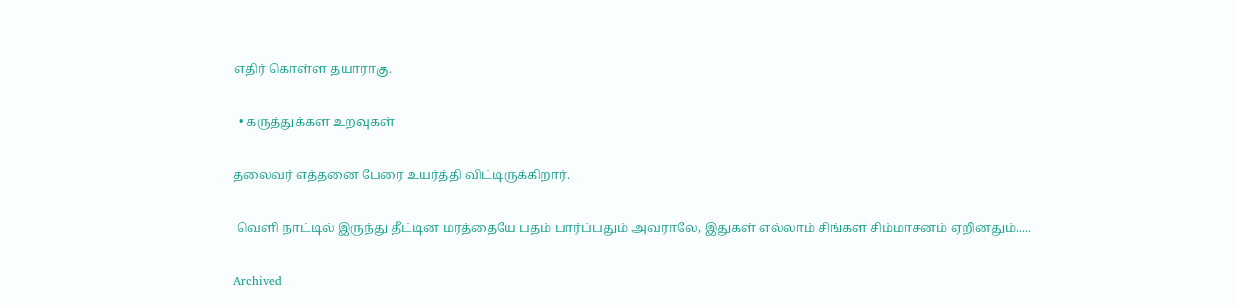எதிர் கொள்ள தயாராகு.

  • கருத்துக்கள உறவுகள்

தலைவர் எத்தனை பேரை உயர்த்தி விட்டிருக்கிறார்.

 வெளி நாட்டில் இருந்து தீட்டின மரத்தையே பதம் பார்ப்பதும் அவராலே, இதுகள் எல்லாம் சிங்கள சிம்மாசனம் ஏறினதும்.....

Archived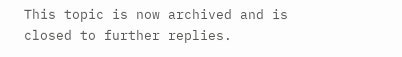This topic is now archived and is closed to further replies.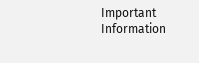Important Information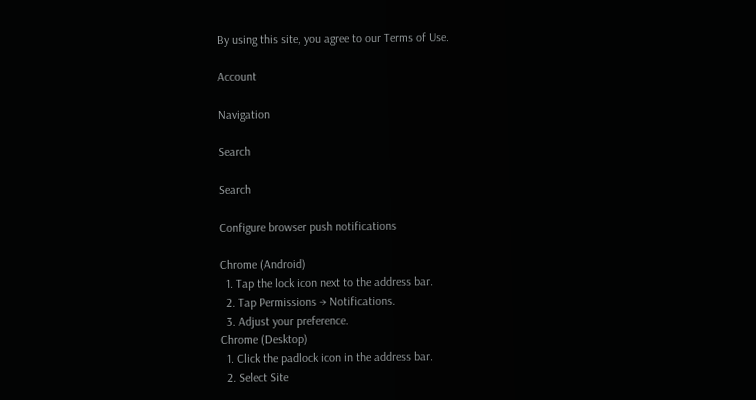By using this site, you agree to our Terms of Use.

Account

Navigation

Search

Search

Configure browser push notifications

Chrome (Android)
  1. Tap the lock icon next to the address bar.
  2. Tap Permissions → Notifications.
  3. Adjust your preference.
Chrome (Desktop)
  1. Click the padlock icon in the address bar.
  2. Select Site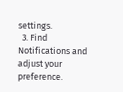settings.
  3. Find Notifications and adjust your preference.